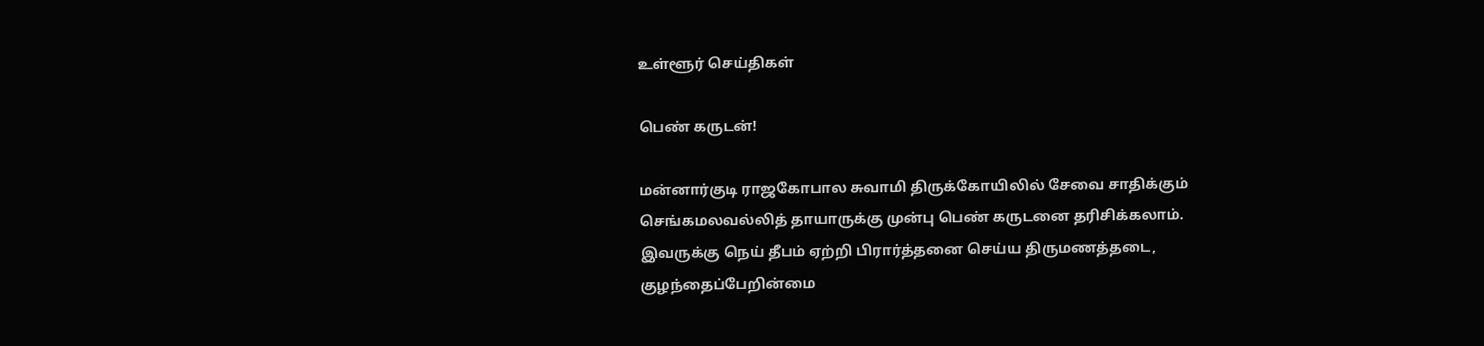உள்ளூர் செய்திகள்

பெண் கருடன்!

மன்னார்குடி ராஜகோபால சுவாமி திருக்கோயிலில் சேவை சாதிக்கும் செங்கமலவல்லித் தாயாருக்கு முன்பு பெண் கருடனை தரிசிக்கலாம். இவருக்கு நெய் தீபம் ஏற்றி பிரார்த்தனை செய்ய திருமணத்தடை, குழந்தைப்பேறின்மை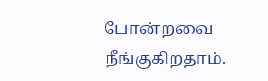போன்றவை நீங்குகிறதாம்.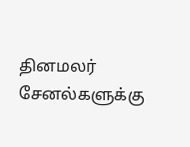தினமலர் சேனல்களுக்கு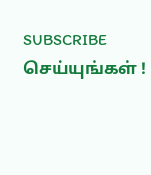SUBSCRIBE செய்யுங்கள் !